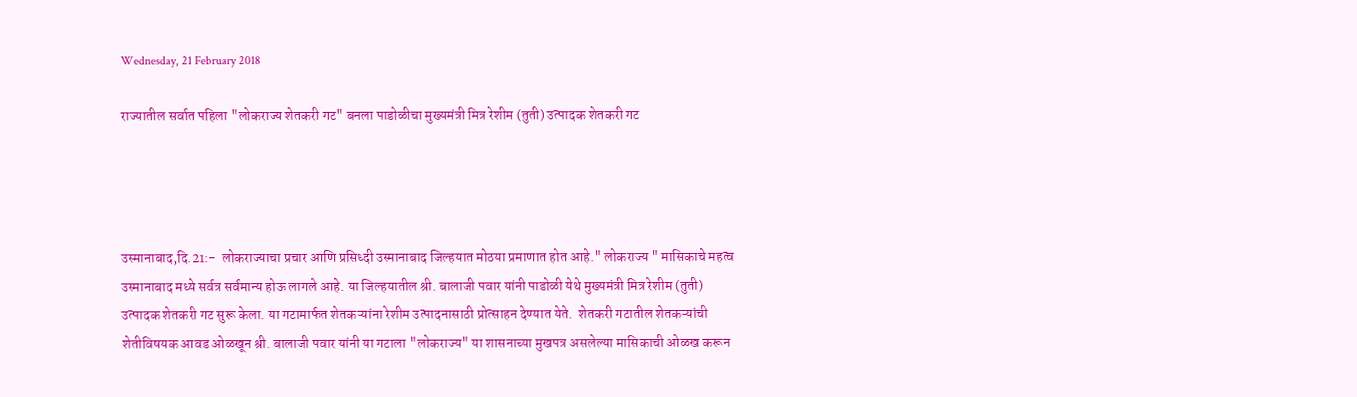Wednesday, 21 February 2018

राज्यातील सर्वात पहिला "लोकराज्य शेतकरी गट" बनला पाडोळीचा मुख्यमंत्री मित्र रेशीम (तुती) उत्पादक शेतकरी गट




उस्मानाबाद,दि.21:-  लोकराज्याचा प्रचार आणि प्रसिध्दी उस्मानाबाद जिल्हयात मोठया प्रमाणात होत आहे." लोकराज्य " मासिकाचे महत्व उस्मानाबाद मध्ये सर्वत्र सर्वमान्य होऊ लागले आहे. या जिल्हयातील श्री. बालाजी पवार यांनी पाडोळी येथे मुख्यमंत्री मित्र रेशीम (तुती) उत्पादक शेतकरी गट सुरू केला. या गटामार्फत शेतकऱ्यांना रेशीम उत्पादनासाठी प्रोत्साहन देण्यात येते.  शेतकरी गटातील शेतकऱ्यांची शेतीविषयक आवड ओळखून श्री. बालाजी पवार यांनी या गटाला "लोकराज्य" या शासनाच्या मुखपत्र असलेल्या मासिकाची ओळख करून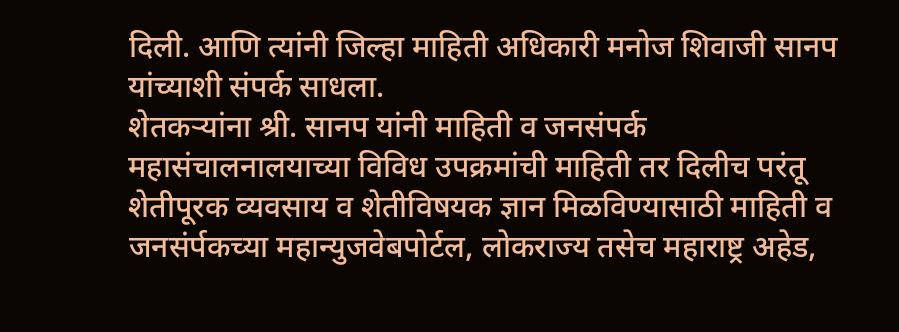दिली. आणि त्यांनी जिल्हा माहिती अधिकारी मनोज शिवाजी सानप यांच्याशी संपर्क साधला.
शेतकऱ्यांना श्री. सानप यांनी माहिती व जनसंपर्क महासंचालनालयाच्या विविध उपक्रमांची माहिती तर दिलीच परंतू शेतीपूरक व्यवसाय व शेतीविषयक ज्ञान मिळविण्यासाठी माहिती व जनसंर्पकच्या महान्युजवेबपोर्टल, लोकराज्य तसेच महाराष्ट्र अहेड,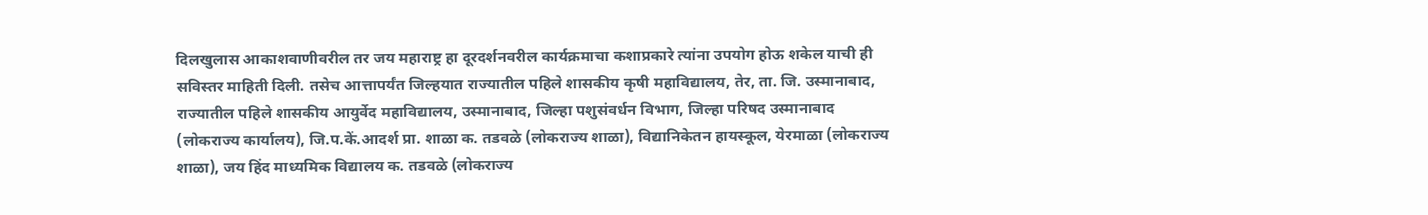दिलखुलास आकाशवाणीवरील तर जय महाराष्ट्र हा दूरदर्शनवरील कार्यक्रमाचा कशाप्रकारे त्यांना उपयोग होऊ शकेल याची ही सविस्तर माहिती दिली. तसेच आत्तापर्यंत जिल्हयात राज्यातील पहिले शासकीय कृषी महाविद्यालय, तेर, ता. जि. उस्मानाबाद,  राज्यातील पहिले शासकीय आयुर्वेद महाविद्यालय, उस्मानाबाद, जिल्हा पशुसंवर्धन विभाग, जिल्हा परिषद उस्मानाबाद (लोकराज्य कार्यालय), जि.प.कें.आदर्श प्रा. शाळा क. तडवळे (लोकराज्य शाळा), विद्यानिकेतन हायस्कूल, येरमाळा (लोकराज्य शाळा), जय हिंद माध्यमिक विद्यालय क. तडवळे (लोकराज्य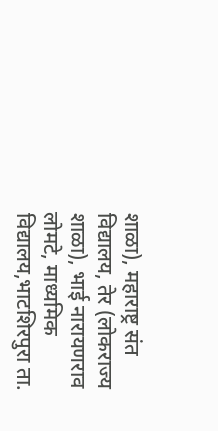शाळा), महाराष्ट्र संत विद्यालय, तेर (लोकराज्य शाळा), भाई नारायणराव लोमटे, माध्यमिक विद्यालय,भाटशिरपुरा ता.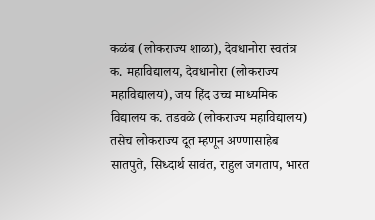कळंब (लोकराज्य शाळा), देवधानोरा स्वतंत्र क. महाविद्यालय, देवधानोरा (लोकराज्य महाविद्यालय), जय हिंद उच्च माध्यमिक विद्यालय क. तडवळे (लोकराज्य महाविद्यालय) तसेच लोकराज्य दूत म्हणून अण्णासाहेब सातपुते, सिध्दार्थ सावंत, राहुल जगताप, भारत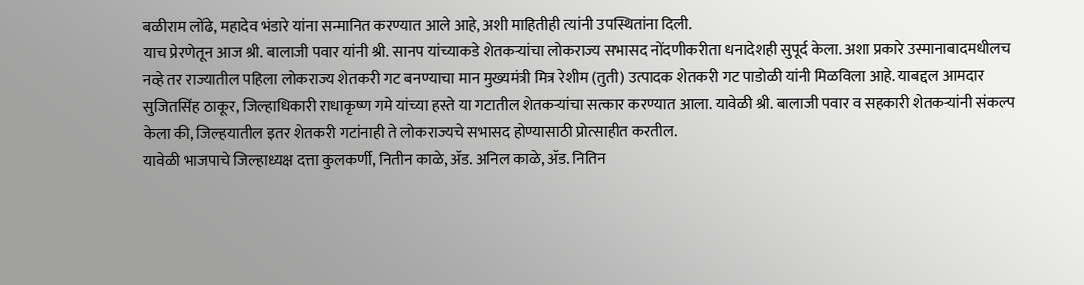बळीराम लोंढे, महादेव भंडारे यांना सन्मानित करण्यात आले आहे, अशी माहितीही त्यांनी उपस्थितांना दिली.
याच प्रेरणेतून आज श्री. बालाजी पवार यांनी श्री. सानप यांच्याकडे शेतकऱ्यांचा लोकराज्य सभासद नोंदणीकरीता धनादेशही सुपूर्द केला. अशा प्रकारे उस्मानाबादमधीलच नव्हे तर राज्यातील पहिला लोकराज्य शेतकरी गट बनण्याचा मान मुख्यमंत्री मित्र रेशीम (तुती) उत्पादक शेतकरी गट पाडोळी यांनी मिळविला आहे. याबद्दल आमदार सुजितसिंह ठाकूर, जिल्हाधिकारी राधाकृष्ण गमे यांच्या हस्ते या गटातील शेतकऱ्यांचा सत्कार करण्यात आला. यावेळी श्री. बालाजी पवार व सहकारी शेतकऱ्यांनी संकल्प केला की, जिल्हयातील इतर शेतकरी गटांनाही ते लोकराज्यचे सभासद होण्यासाठी प्रोत्साहीत करतील.
यावेळी भाजपाचे जिल्हाध्यक्ष दत्ता कुलकर्णी, नितीन काळे, ॲड. अनिल काळे, ॲड. नितिन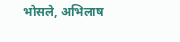भोसले, अभिलाष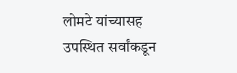लोमटे यांच्यासह उपस्थित सर्वांकडून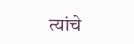त्यांचे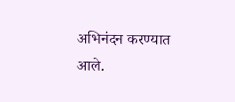अभिनंदन करण्यात आले.